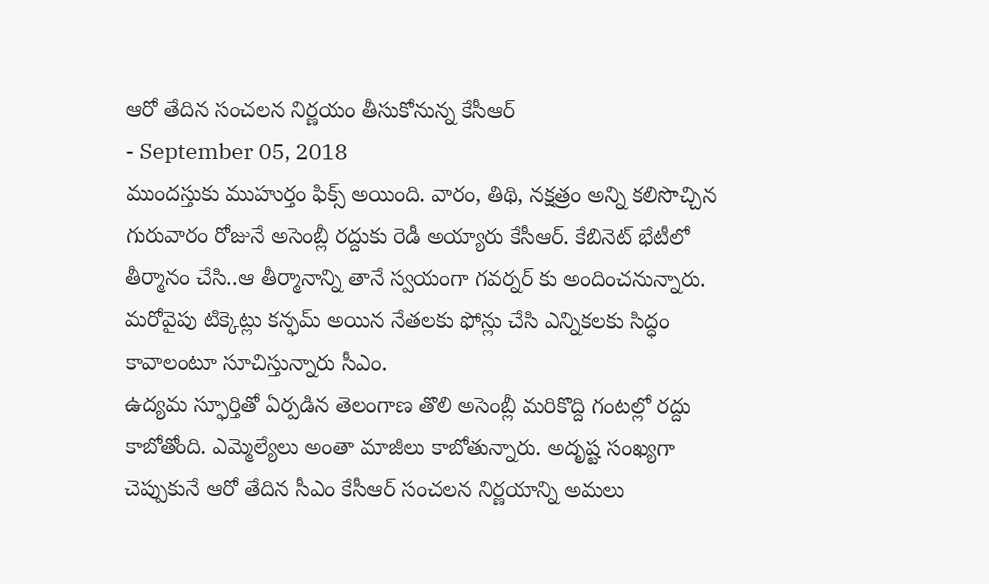ఆరో తేదిన సంచలన నిర్ణయం తీసుకోనున్న కేసీఆర్
- September 05, 2018
ముందస్తుకు ముహుర్తం ఫిక్స్ అయింది. వారం, తిథి, నక్షత్రం అన్ని కలిసొచ్చిన గురువారం రోజునే అసెంబ్లీ రద్దుకు రెడీ అయ్యారు కేసీఆర్. కేబినెట్ భేటీలో తీర్మానం చేసి..ఆ తీర్మానాన్ని తానే స్వయంగా గవర్నర్ కు అందించనున్నారు. మరోవైపు టిక్కెట్లు కన్ఫమ్ అయిన నేతలకు ఫోన్లు చేసి ఎన్నికలకు సిద్ధం కావాలంటూ సూచిస్తున్నారు సీఎం.
ఉద్యమ స్ఫూర్తితో ఏర్పడిన తెలంగాణ తొలి అసెంబ్లీ మరికొద్ది గంటల్లో రద్దు కాబోతోంది. ఎమ్మెల్యేలు అంతా మాజీలు కాబోతున్నారు. అదృష్ట సంఖ్యగా చెప్పుకునే ఆరో తేదిన సీఎం కేసీఆర్ సంచలన నిర్ణయాన్ని అమలు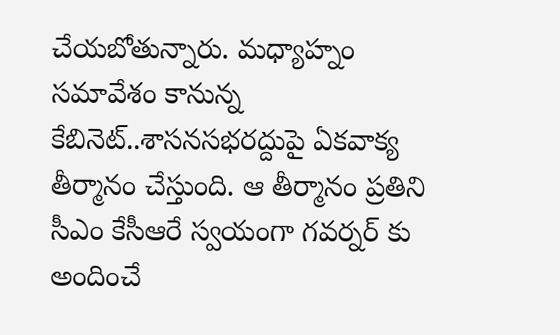చేయబోతున్నారు. మధ్యాహ్నం సమావేశం కానున్న కేబినెట్..శాసనసభరద్దుపై ఏకవాక్య తీర్మానం చేస్తుంది. ఆ తీర్మానం ప్రతిని సీఎం కేసీఆరే స్వయంగా గవర్నర్ కు అందించే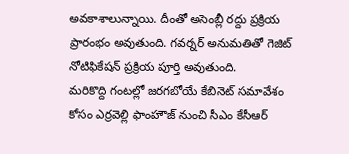అవకాశాలున్నాయి. దీంతో అసెంబ్లీ రద్దు ప్రక్రియ ప్రారంభం అవుతుంది. గవర్నర్ అనుమతితో గెజిట్ నోటిఫికేషన్ ప్రక్రియ పూర్తి అవుతుంది.
మరికొద్ది గంటల్లో జరగబోయే కేబినెట్ సమావేశం కోసం ఎర్రవెల్లి ఫాంహౌజ్ నుంచి సీఎం కేసీఆర్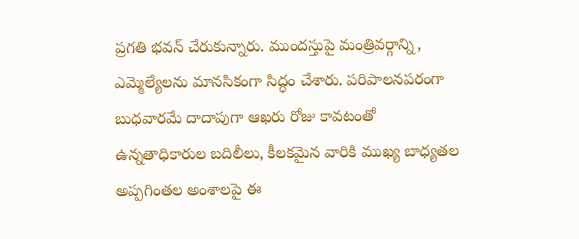ప్రగతి భవన్ చేరుకున్నారు. ముందస్తుపై మంత్రివర్గాన్ని, ఎమ్మెల్యేలను మానసికంగా సిద్ధం చేశారు. పరిపాలనపరంగా బుధవారమే దాదాపుగా ఆఖరు రోజు కావటంతో ఉన్నతాధికారుల బదిలీలు, కీలకమైన వారికి ముఖ్య బాధ్యతల అప్పగింతల అంశాలపై ఈ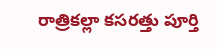రాత్రికల్లా కసరత్తు పూర్తి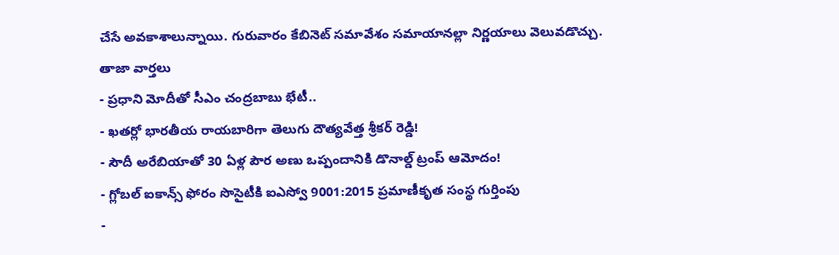చేసే అవకాశాలున్నాయి. గురువారం కేబినెట్ సమావేశం సమాయానల్లా నిర్ణయాలు వెలువడొచ్చు.
తాజా వార్తలు
- ప్రధాని మోదీతో సీఎం చంద్రబాబు భేటీ..
- ఖతర్లో భారతీయ రాయబారిగా తెలుగు దౌత్యవేత్త శ్రీకర్ రెడ్డి!
- సౌదీ అరేబియాతో 30 ఏళ్ల పౌర అణు ఒప్పందానికి డొనాల్డ్ ట్రంప్ ఆమోదం!
- గ్లోబల్ ఐకాన్స్ ఫోరం సొసైటీకి ఐఎస్వో 9001:2015 ప్రమాణీకృత సంస్థ గుర్తింపు
-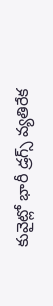కువైట్లో భారీ డ్రగ్స్ వ్యతిరేక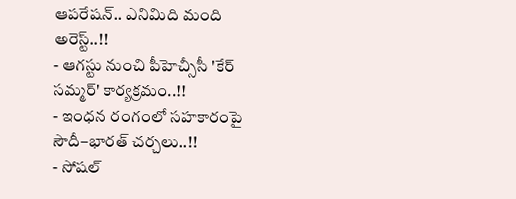ఆపరేషన్.. ఎనిమిది మంది అరెస్ట్..!!
- ఆగస్టు నుంచి పీహెచ్సీసీ 'కేర్ సమ్మర్' కార్యక్రమం..!!
- ఇంధన రంగంలో సహకారంపై సౌదీ–భారత్ చర్చలు..!!
- సోషల్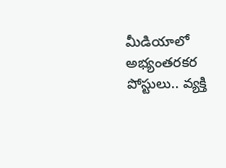మీడియాలో అభ్యంతరకర పోస్టులు.. వ్యక్తి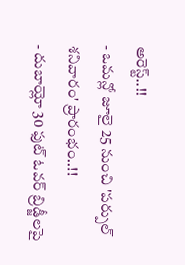అరెస్ట్..!!
- ఒమన్లో జూలై 25 నుంచి 'పర్పుల్ శనివారం' ప్రారంభం..!!
- దుబాయ్లో 30 ఫుట్ ఓవర్ బ్రిడ్జీలపై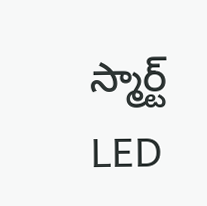స్మార్ట్ LED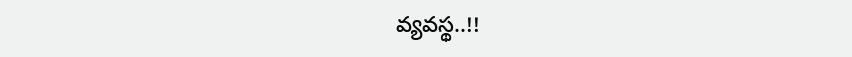వ్యవస్థ..!!